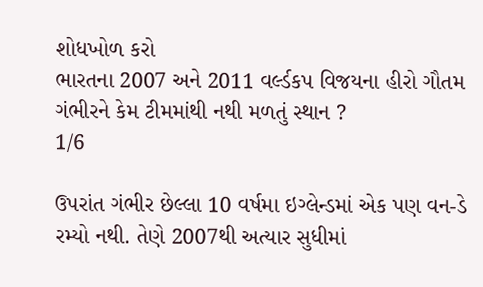શોધખોળ કરો
ભારતના 2007 અને 2011 વર્લ્ડકપ વિજયના હીરો ગૌતમ ગંભીરને કેમ ટીમમાંથી નથી મળતું સ્થાન ?
1/6

ઉપરાંત ગંભીર છેલ્લા 10 વર્ષમા ઇગ્લેન્ડમાં એક પણ વન-ડે રમ્યો નથી. તેણે 2007થી અત્યાર સુધીમાં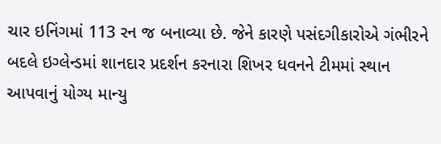ચાર ઇનિંગમાં 113 રન જ બનાવ્યા છે. જેને કારણે પસંદગીકારોએ ગંભીરને બદલે ઇગ્લેન્ડમાં શાનદાર પ્રદર્શન કરનારા શિખર ધવનને ટીમમાં સ્થાન આપવાનું યોગ્ય માન્યુ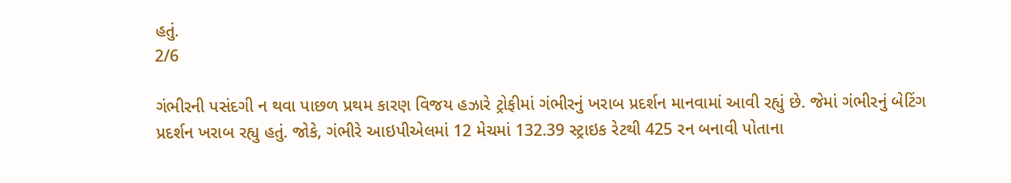હતું.
2/6

ગંભીરની પસંદગી ન થવા પાછળ પ્રથમ કારણ વિજય હઝારે ટ્રોફીમાં ગંભીરનું ખરાબ પ્રદર્શન માનવામાં આવી રહ્યું છે. જેમાં ગંભીરનું બેટિંગ પ્રદર્શન ખરાબ રહ્યુ હતું. જોકે, ગંભીરે આઇપીએલમાં 12 મેચમાં 132.39 સ્ટ્રાઇક રેટથી 425 રન બનાવી પોતાના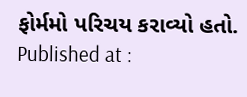ફોર્મમો પરિચય કરાવ્યો હતો.
Published at :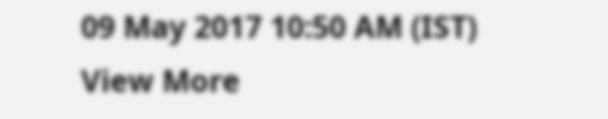09 May 2017 10:50 AM (IST)
View More